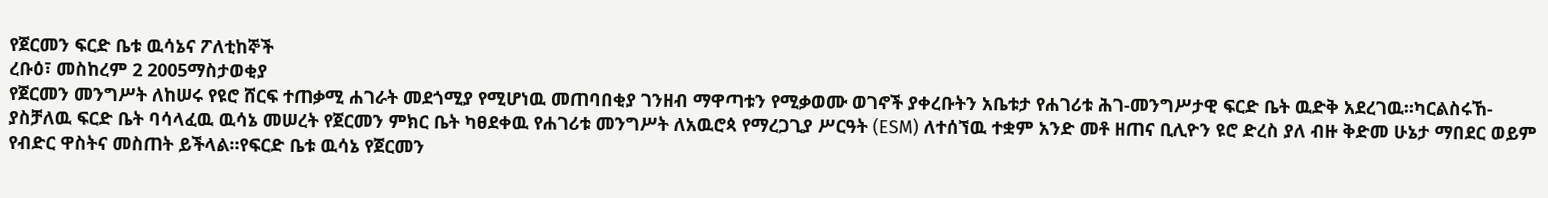የጀርመን ፍርድ ቤቱ ዉሳኔና ፖለቲከኞች
ረቡዕ፣ መስከረም 2 2005ማስታወቂያ
የጀርመን መንግሥት ለከሠሩ የዩሮ ሸርፍ ተጠቃሚ ሐገራት መደጎሚያ የሚሆነዉ መጠባበቂያ ገንዘብ ማዋጣቱን የሚቃወሙ ወገኖች ያቀረቡትን አቤቱታ የሐገሪቱ ሕገ-መንግሥታዊ ፍርድ ቤት ዉድቅ አደረገዉ።ካርልስሩኸ-ያስቻለዉ ፍርድ ቤት ባሳላፈዉ ዉሳኔ መሠረት የጀርመን ምክር ቤት ካፀደቀዉ የሐገሪቱ መንግሥት ለአዉሮጳ የማረጋጊያ ሥርዓት (ESM) ለተሰኘዉ ተቋም አንድ መቶ ዘጠና ቢሊዮን ዩሮ ድረስ ያለ ብዙ ቅድመ ሁኔታ ማበደር ወይም የብድር ዋስትና መስጠት ይችላል።የፍርድ ቤቱ ዉሳኔ የጀርመን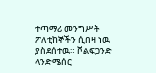ተጣማሪ መንግሥት ፖለቲከኞችን ሲበዛ ነዉ ያስደሰተዉ። ቮልፍጋንድ ላንድሜሰር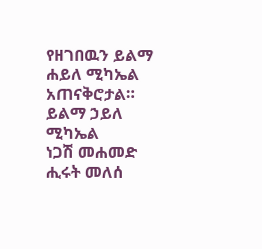የዘገበዉን ይልማ ሐይለ ሚካኤል አጠናቅሮታል።
ይልማ ኃይለ ሚካኤል
ነጋሽ መሐመድ
ሒሩት መለሰ